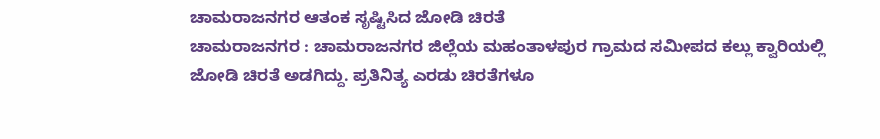ಚಾಮರಾಜನಗರ ಆತಂಕ ಸೃಷ್ಟಿಸಿದ ಜೋಡಿ ಚಿರತೆ
ಚಾಮರಾಜನಗರ : ಚಾಮರಾಜನಗರ ಜಿಲ್ಲೆಯ ಮಹಂತಾಳಪುರ ಗ್ರಾಮದ ಸಮೀಪದ ಕಲ್ಲು ಕ್ವಾರಿಯಲ್ಲಿ ಜೋಡಿ ಚಿರತೆ ಅಡಗಿದ್ದು. ಪ್ರತಿನಿತ್ಯ ಎರಡು ಚಿರತೆಗಳೂ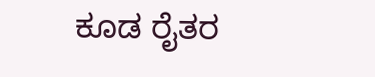ಕೂಡ ರೈತರ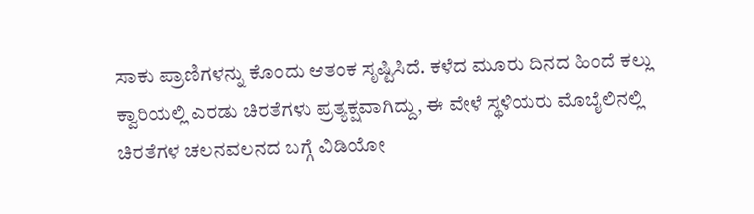ಸಾಕು ಪ್ರಾಣಿಗಳನ್ನು ಕೊಂದು ಆತಂಕ ಸೃಷ್ಟಿಸಿದೆ. ಕಳೆದ ಮೂರು ದಿನದ ಹಿಂದೆ ಕಲ್ಲು ಕ್ವಾರಿಯಲ್ಲಿ ಎರಡು ಚಿರತೆಗಳು ಪ್ರತ್ಯಕ್ಷವಾಗಿದ್ದು, ಈ ವೇಳೆ ಸ್ಥಳಿಯರು ಮೊಬೈಲಿನಲ್ಲಿ ಚಿರತೆಗಳ ಚಲನವಲನದ ಬಗ್ಗೆ ವಿಡಿಯೋ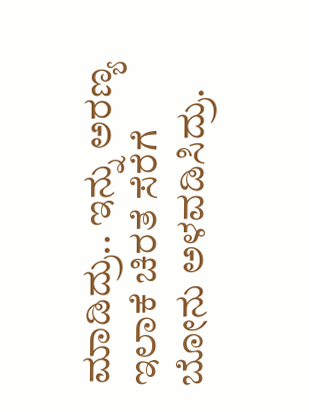ಮಾಡಿದ್ರು.. ಇನ್ನು ಅರಣ್ಯ ಇಲಾಕೆ ಚಿರತೆ ಸೆರೆಗೆ ಬೋನು ಅಳವಡಿಸಿದ್ರು.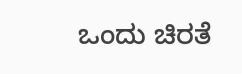ಒಂದು ಚಿರತೆ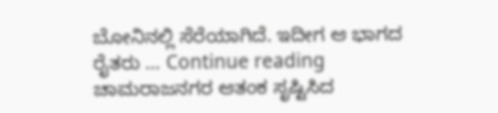ಬೋನಿನಲ್ಲಿ ಸೆರೆಯಾಗಿದೆ. ಇದೀಗ ಆ ಭಾಗದ ರೈತರು … Continue reading ಚಾಮರಾಜನಗರ ಆತಂಕ ಸೃಷ್ಟಿಸಿದ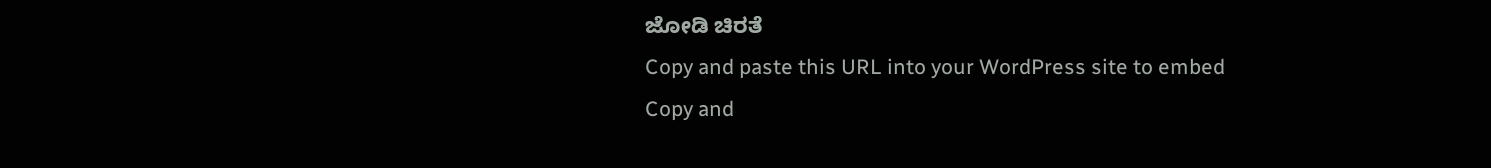ಜೋಡಿ ಚಿರತೆ
Copy and paste this URL into your WordPress site to embed
Copy and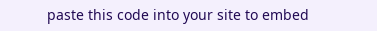paste this code into your site to embed